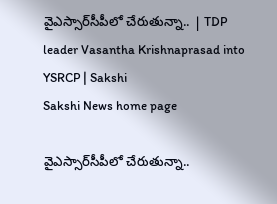వైఎస్సార్‌సీపీలో చేరుతున్నా.. | TDP leader Vasantha Krishnaprasad into YSRCP | Sakshi
Sakshi News home page

వైఎస్సార్‌సీపీలో చేరుతున్నా..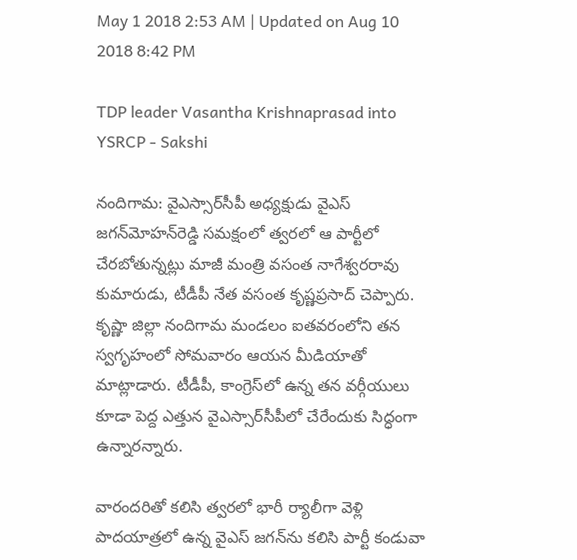May 1 2018 2:53 AM | Updated on Aug 10 2018 8:42 PM

TDP leader Vasantha Krishnaprasad into YSRCP - Sakshi

నందిగామ: వైఎస్సార్‌సీపీ అధ్యక్షుడు వైఎస్‌ జగన్‌మోహన్‌రెడ్డి సమక్షంలో త్వరలో ఆ పార్టీలో చేరబోతున్నట్లు మాజీ మంత్రి వసంత నాగేశ్వరరావు కుమారుడు, టీడీపీ నేత వసంత కృష్ణప్రసాద్‌ చెప్పారు. కృష్ణా జిల్లా నందిగామ మండలం ఐతవరంలోని తన స్వగృహంలో సోమవారం ఆయన మీడియాతో మాట్లాడారు. టీడీపీ, కాంగ్రెస్‌లో ఉన్న తన వర్గీయులు కూడా పెద్ద ఎత్తున వైఎస్సార్‌సీపీలో చేరేందుకు సిద్ధంగా ఉన్నారన్నారు.

వారందరితో కలిసి త్వరలో భారీ ర్యాలీగా వెళ్లి పాదయాత్రలో ఉన్న వైఎస్‌ జగన్‌ను కలిసి పార్టీ కండువా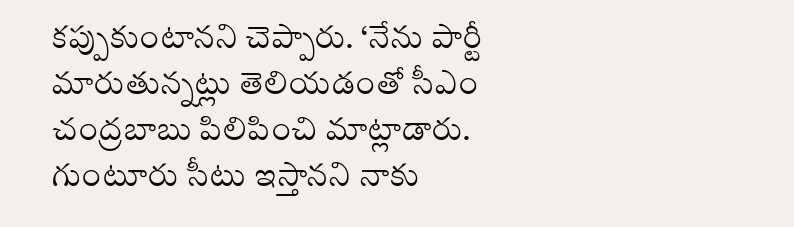కప్పుకుంటానని చెప్పారు. ‘నేను పార్టీ మారుతున్నట్లు తెలియడంతో సీఎం చంద్రబాబు పిలిపించి మాట్లాడారు. గుంటూరు సీటు ఇస్తానని నాకు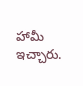హామీ ఇచ్చారు.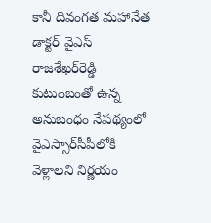కానీ దివంగత మహానేత డాక్టర్‌ వైఎస్‌ రాజశేఖర్‌రెడ్డి కుటుంబంతో ఉన్న అనుబంధం నేపథ్యంలో వైఎస్సార్‌సీపీలోకి వెళ్లాలని నిర్ణయం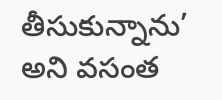తీసుకున్నాను’ అని వసంత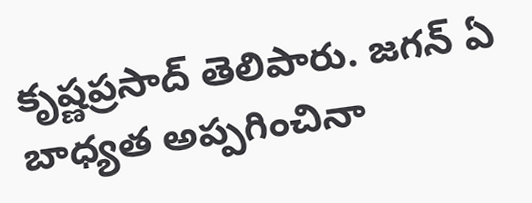కృష్ణప్రసాద్‌ తెలిపారు. జగన్‌ ఏ బాధ్యత అప్పగించినా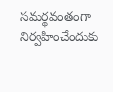సమర్థవంతంగా నిర్వహించేందుకు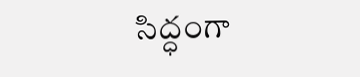సిద్ధంగా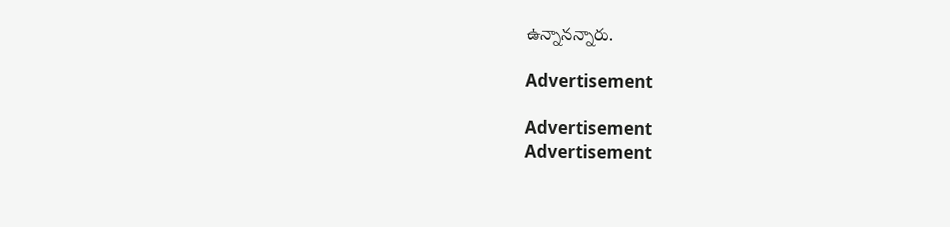ఉన్నానన్నారు.

Advertisement

Advertisement
Advertisement